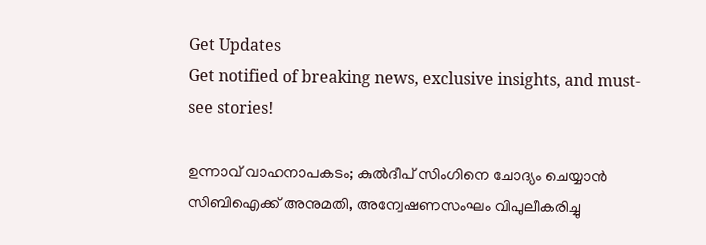Get Updates
Get notified of breaking news, exclusive insights, and must-see stories!

ഉന്നാവ് വാഹനാപകടം; കുൽദീപ് സിംഗിനെ ചോദ്യം ചെയ്യാൻ സിബിഐക്ക് അനുമതി, അന്വേഷണസംഘം വിപുലീകരിച്ചു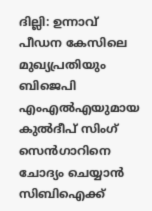ദില്ലി: ഉന്നാവ് പീഡന കേസിലെ മുഖ്യപ്രതിയും ബിജെപി എംഎൽഎയുമായ കുൽദീപ് സിംഗ് സെൻഗാറിനെ ചോദ്യം ചെയ്യാൻ സിബിഐക്ക്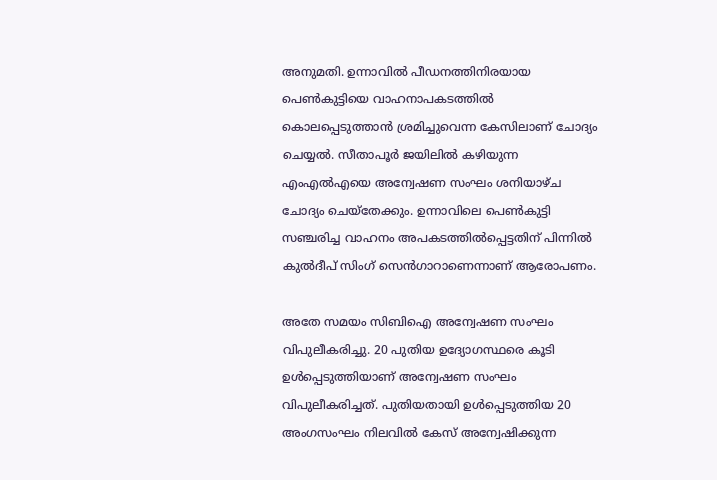അനുമതി. ഉന്നാവിൽ പീഡനത്തിനിരയായ പെൺകുട്ടിയെ വാഹനാപകടത്തിൽ കൊലപ്പെടുത്താൻ ശ്രമിച്ചുവെന്ന കേസിലാണ് ചോദ്യം ചെയ്യൽ. സീതാപൂർ ജയിലിൽ കഴിയുന്ന എംഎൽഎയെ അന്വേഷണ സംഘം ശനിയാഴ്ച ചോദ്യം ചെയ്തേക്കും. ഉന്നാവിലെ പെൺകുട്ടി സഞ്ചരിച്ച വാഹനം അപകടത്തിൽപ്പെട്ടതിന് പിന്നിൽ കുൽദീപ് സിംഗ് സെൻഗാറാണെന്നാണ് ആരോപണം.

അതേ സമയം സിബിഐ അന്വേഷണ സംഘം വിപുലീകരിച്ചു. 20 പുതിയ ഉദ്യോഗസ്ഥരെ കൂടി ഉൾപ്പെടുത്തിയാണ് അന്വേഷണ സംഘം വിപുലീകരിച്ചത്. പുതിയതായി ഉൾപ്പെടുത്തിയ 20 അംഗസംഘം നിലവിൽ കേസ് അന്വേഷിക്കുന്ന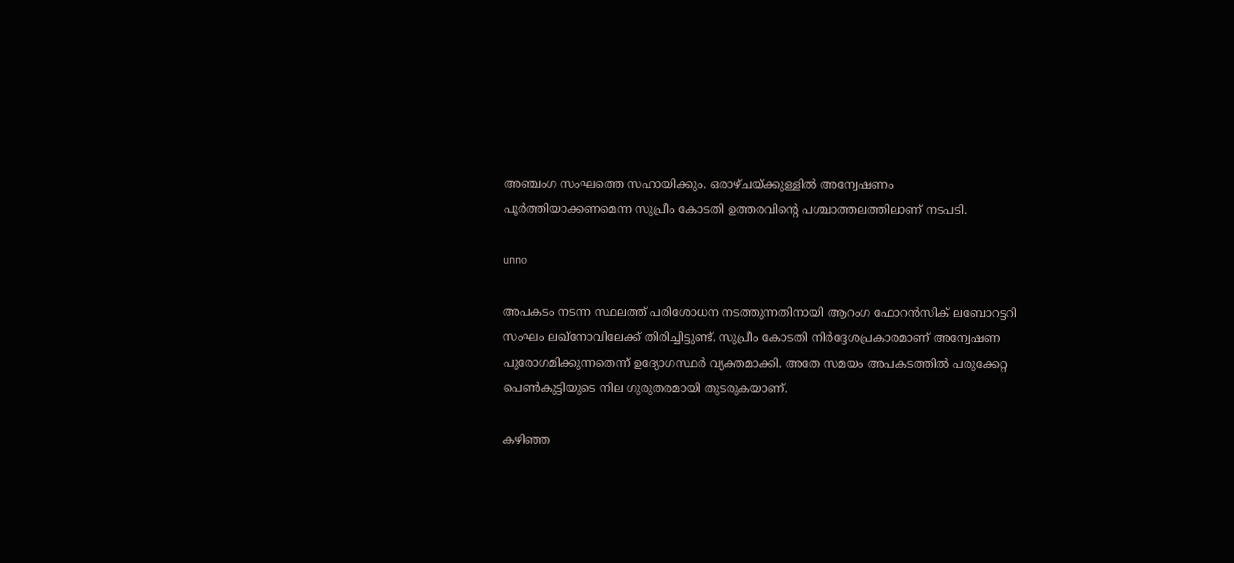അഞ്ചംഗ സംഘത്തെ സഹായിക്കും. ഒരാഴ്ചയ്ക്കുള്ളിൽ അന്വേഷണം പൂർത്തിയാക്കണമെന്ന സുപ്രീം കോടതി ഉത്തരവിന്റെ പശ്ചാത്തലത്തിലാണ് നടപടി.

unno

അപകടം നടന്ന സ്ഥലത്ത് പരിശോധന നടത്തുന്നതിനായി ആറംഗ ഫോറൻസിക് ലബോറട്ടറി സംഘം ലഖ്നോവിലേക്ക് തിരിച്ചിട്ടുണ്ട്. സുപ്രീം കോടതി നിർദ്ദേശപ്രകാരമാണ് അന്വേഷണ പുരോഗമിക്കുന്നതെന്ന് ഉദ്യോഗസ്ഥർ വ്യക്തമാക്കി. അതേ സമയം അപകടത്തിൽ പരുക്കേറ്റ പെൺകുട്ടിയുടെ നില ഗുരുതരമായി തുടരുകയാണ്.

കഴിഞ്ഞ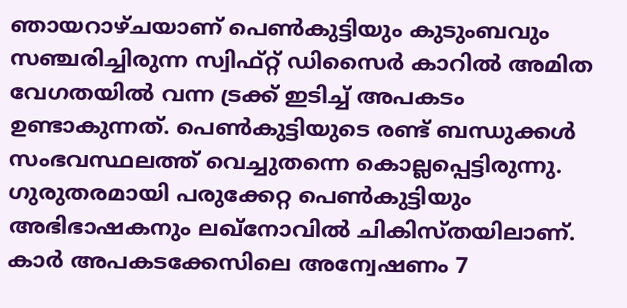ഞായറാഴ്ചയാണ് പെൺകുട്ടിയും കുടുംബവും സഞ്ചരിച്ചിരുന്ന സ്വിഫ്റ്റ് ഡിസൈർ കാറിൽ അമിത വേഗതയിൽ വന്ന ട്രക്ക് ഇടിച്ച് അപകടം ഉണ്ടാകുന്നത്. പെൺകുട്ടിയുടെ രണ്ട് ബന്ധുക്കൾ സംഭവസ്ഥലത്ത് വെച്ചുതന്നെ കൊല്ലപ്പെട്ടിരുന്നു. ഗുരുതരമായി പരുക്കേറ്റ പെൺകുട്ടിയും അഭിഭാഷകനും ലഖ്നോവിൽ ചികിസ്തയിലാണ്. കാർ അപകടക്കേസിലെ അന്വേഷണം 7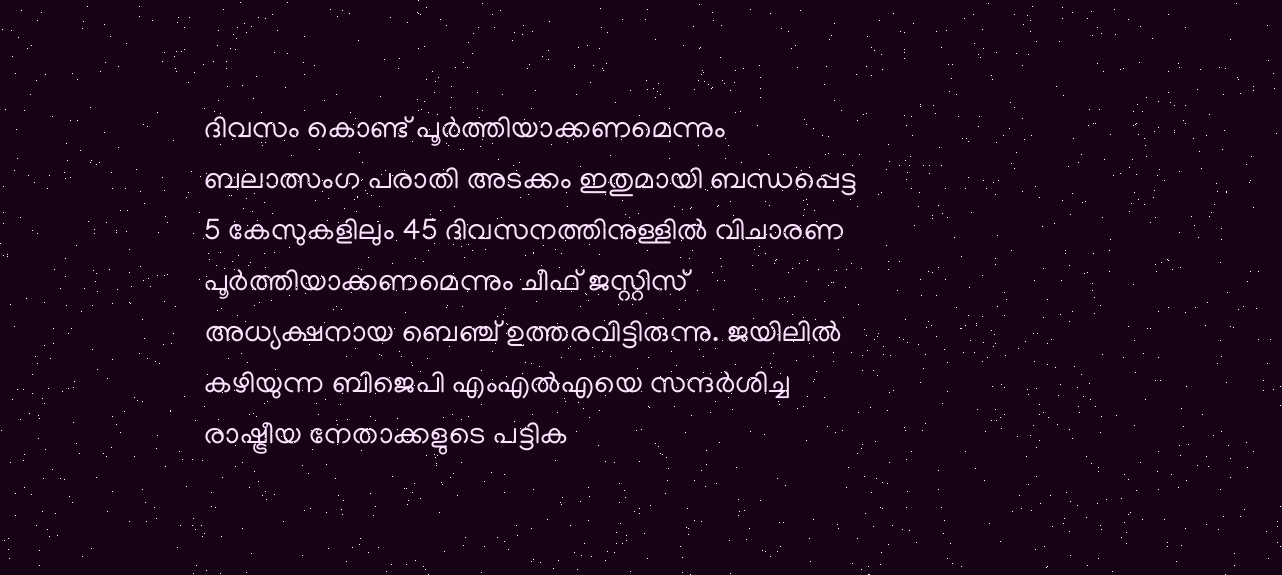ദിവസം കൊണ്ട് പൂർത്തിയാക്കണമെന്നും ബലാത്സംഗ പരാതി അടക്കം ഇതുമായി ബന്ധപ്പെട്ട 5 കേസുകളിലും 45 ദിവസനത്തിനുള്ളിൽ വിചാരണ പൂർത്തിയാക്കണമെന്നും ചീഫ് ജസ്റ്റിസ് അധ്യക്ഷനായ ബെഞ്ച് ഉത്തരവിട്ടിരുന്നു. ജയിലിൽ കഴിയുന്ന ബിജെപി എംഎൽഎയെ സന്ദർശിച്ച രാഷ്ട്രീയ നേതാക്കളുടെ പട്ടിക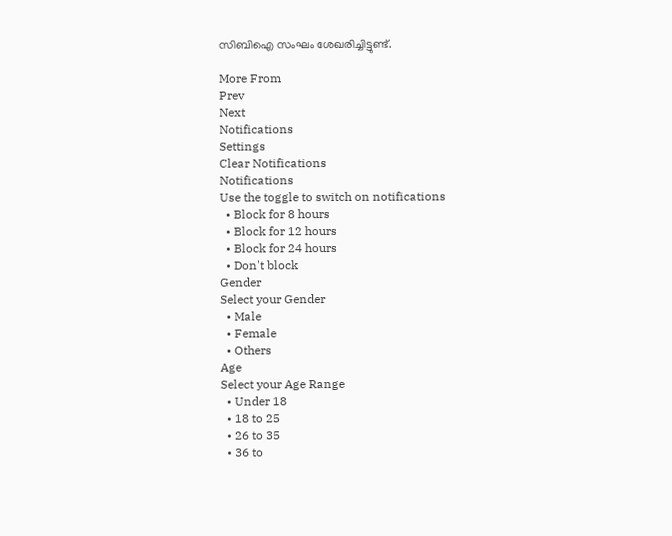സിബിഐ സംഘം ശേഖരിച്ചിട്ടുണ്ട്.

More From
Prev
Next
Notifications
Settings
Clear Notifications
Notifications
Use the toggle to switch on notifications
  • Block for 8 hours
  • Block for 12 hours
  • Block for 24 hours
  • Don't block
Gender
Select your Gender
  • Male
  • Female
  • Others
Age
Select your Age Range
  • Under 18
  • 18 to 25
  • 26 to 35
  • 36 to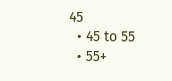45
  • 45 to 55
  • 55+